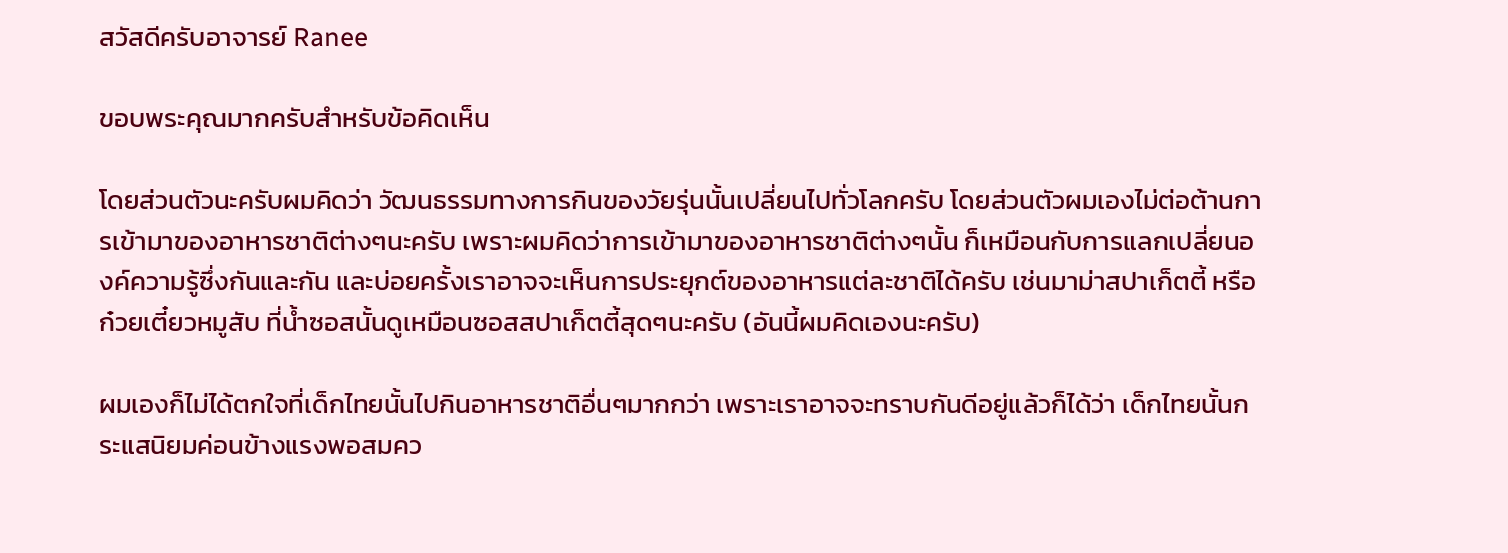สวัสดีครับอาจารย์ Ranee

ขอบพระคุณมากครับสำหรับข้อคิดเห็น

โดยส่วนตัวนะครับผมคิดว่า วัฒนธรรมทางการกินของวัยรุ่นนั้นเปลี่ยนไปทั่วโลกครับ โดยส่วนตัวผมเองไม่ต่อต้านการเข้ามาของอาหารชาติต่างๆนะครับ เพราะผมคิดว่าการเข้ามาของอาหารชาติต่างๆนั้น ก็เหมือนกับการแลกเปลี่ยนองค์ความรู้ซึ่งกันและกัน และบ่อยครั้งเราอาจจะเห็นการประยุกต์ของอาหารแต่ละชาติได้ครับ เช่นมาม่าสปาเก็ตตี้ หรือก๋วยเตี๋ยวหมูสับ ที่น้ำซอสนั้นดูเหมือนซอสสปาเก็ตตี้สุดๆนะครับ (อันนี้ผมคิดเองนะครับ)

ผมเองก็ไม่ได้ตกใจที่เด็กไทยนั้นไปกินอาหารชาติอื่นๆมากกว่า เพราะเราอาจจะทราบกันดีอยู่แล้วก็ได้ว่า เด็กไทยนั้นกระแสนิยมค่อนข้างแรงพอสมคว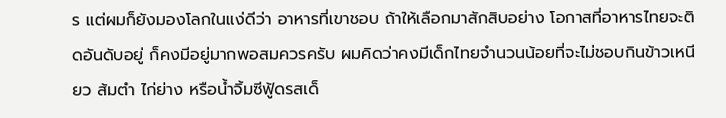ร แต่ผมก็ยังมองโลกในแง่ดีว่า อาหารที่เขาชอบ ถ้าให้เลือกมาสักสิบอย่าง โอกาสที่อาหารไทยจะติดอันดับอยู่ ก็คงมีอยู่มากพอสมควรครับ ผมคิดว่าคงมีเด็กไทยจำนวนน้อยที่จะไม่ชอบกินข้าวเหนียว ส้มตำ ไก่ย่าง หรือน้ำจิ้มซีฟู้ดรสเด็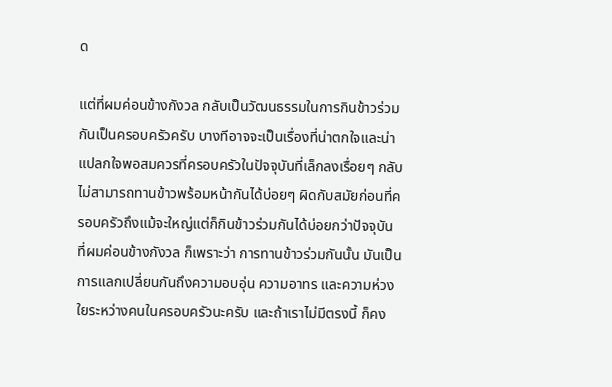ด

แต่ที่ผมค่อนข้างกังวล กลับเป็นวัฒนธรรมในการกินข้าวร่วมกันเป็นครอบครัวครับ บางทีอาจจะเป็นเรื่องที่น่าตกใจและน่าแปลกใจพอสมควรที่ครอบครัวในปัจจุบันที่เล็กลงเรื่อยๆ กลับไม่สามารถทานข้าวพร้อมหน้ากันได้บ่อยๆ ผิดกับสมัยก่อนที่ครอบครัวถึงแม้จะใหญ่แต่ก็กินข้าวร่วมกันได้บ่อยกว่าปัจจุบัน ที่ผมค่อนข้างกังวล ก็เพราะว่า การทานข้าวร่วมกันนั้น มันเป็นการแลกเปลี่ยนกันถึงความอบอุ่น ความอาทร และความห่วงใยระหว่างคนในครอบครัวนะครับ และถ้าเราไม่มีตรงนี้ ก็คง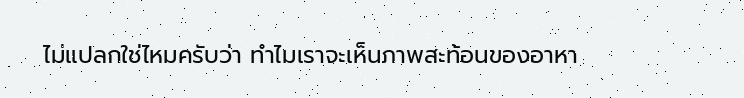ไม่แปลกใช่ไหมครับว่า ทำไมเราจะเห็นภาพสะท้อนของอาหา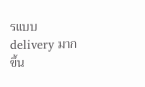รแบบ delivery มากขึ้น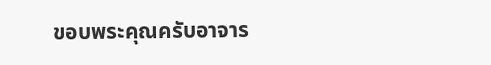ขอบพระคุณครับอาจาร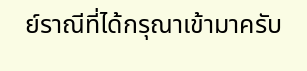ย์ราณีที่ได้กรุณาเข้ามาครับ